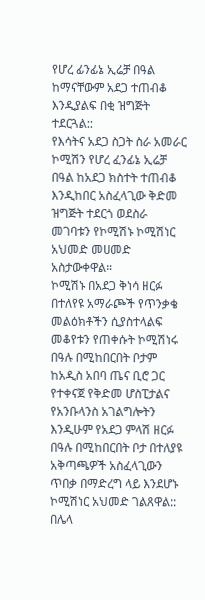የሆረ ፊንፊኔ ኢሬቻ በዓል ከማናቸውም አደጋ ተጠብቆ እንዲያልፍ በቂ ዝግጅት ተደርጓል::
የእሳትና አደጋ ስጋት ስራ አመራር ኮሚሽን የሆረ ፈንፊኔ ኢሬቻ በዓል ከአደጋ ክስተት ተጠብቆ እንዲከበር አስፈላጊው ቅድመ ዝግጅት ተደርጎ ወደስራ መገባቱን የኮሚሽኑ ኮሚሽነር አህመድ መሀመድ አስታውቀዋል።
ኮሚሽኑ በአደጋ ቅነሳ ዘርፉ በተለየዩ አማራጮች የጥንቃቄ መልዕክቶችን ሲያስተላልፍ መቆየቱን የጠቀሱት ኮሚሽነሩ በዓሉ በሚከበርበት ቦታም ከአዲስ አበባ ጤና ቢሮ ጋር የተቀናጀ የቅድመ ሆስፒታልና የአንቡላንስ አገልግሎትን እንዲሁም የአደጋ ምላሽ ዘርፉ በዓሉ በሚከበርበት ቦታ በተለያዩ አቅጣጫዎች አስፈላጊውን ጥበቃ በማድረግ ላይ እንደሆኑ ኮሚሽነር አህመድ ገልጸዋል::
በሌላ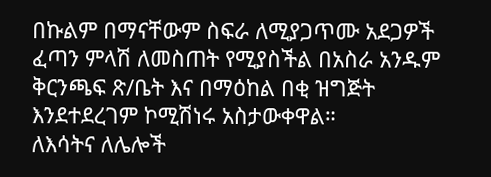በኩልም በማናቸውም ስፍራ ለሚያጋጥሙ አደጋዎች ፈጣን ምላሽ ለመስጠት የሚያስችል በአስራ አንዱም ቅርንጫፍ ጽ/ቤት እና በማዕከል በቂ ዝግጅት እንደተደረገም ኮሚሽነሩ አስታውቀዋል።
ለእሳትና ለሌሎች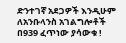ድንተገኛ አደጋዎች እንዲሁም ለአንቡላንስ አገልግሎቶች በ939 ፈጥነው ያሳውቁ !